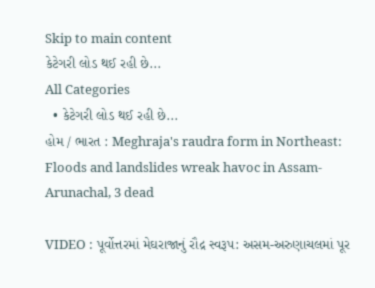Skip to main content
કેટેગરી લોડ થઈ રહી છે...
All Categories
  • કેટેગરી લોડ થઈ રહી છે...
હોમ / ભારત : Meghraja's raudra form in Northeast: Floods and landslides wreak havoc in Assam-Arunachal, 3 dead

VIDEO : પૂર્વોત્તરમાં મેઘરાજાનું રૌદ્ર સ્વરૂપ: અસમ-અરુણાચલમાં પૂર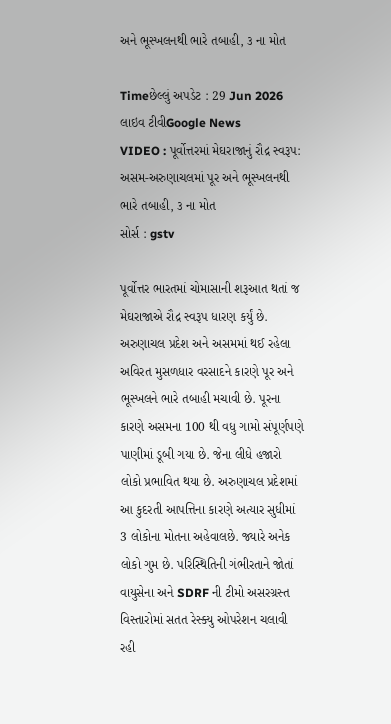અને ભૂસ્ખલનથી ભારે તબાહી, ૩ ના મોત

Timeછેલ્લું અપડેટ : 29 Jun 2026
લાઇવ ટીવીGoogle News
VIDEO : પૂર્વોત્તરમાં મેઘરાજાનું રૌદ્ર સ્વરૂપ: અસમ-અરુણાચલમાં પૂર અને ભૂસ્ખલનથી ભારે તબાહી, ૩ ના મોત
સોર્સ : gstv

પૂર્વોત્તર ભારતમાં ચોમાસાની શરૂઆત થતાં જ મેઘરાજાએ રૌદ્ર સ્વરૂપ ધારણ કર્યું છે. અરુણાચલ પ્રદેશ અને અસમમાં થઈ રહેલા અવિરત મુસળધાર વરસાદને કારણે પૂર અને ભૂસ્ખલને ભારે તબાહી મચાવી છે. પૂરના કારણે અસમના 100 થી વધુ ગામો સંપૂર્ણપણે પાણીમાં ડૂબી ગયા છે. જેના લીધે હજારો લોકો પ્રભાવિત થયા છે. અરુણાચલ પ્રદેશમાં આ કુદરતી આપત્તિના કારણે અત્યાર સુધીમાં 3 લોકોના મોતના અહેવાલછે. જ્યારે અનેક લોકો ગુમ છે. પરિસ્થિતિની ગંભીરતાને જોતાં વાયુસેના અને SDRF ની ટીમો અસરગ્રસ્ત વિસ્તારોમાં સતત રેસ્ક્યુ ઓપરેશન ચલાવી રહી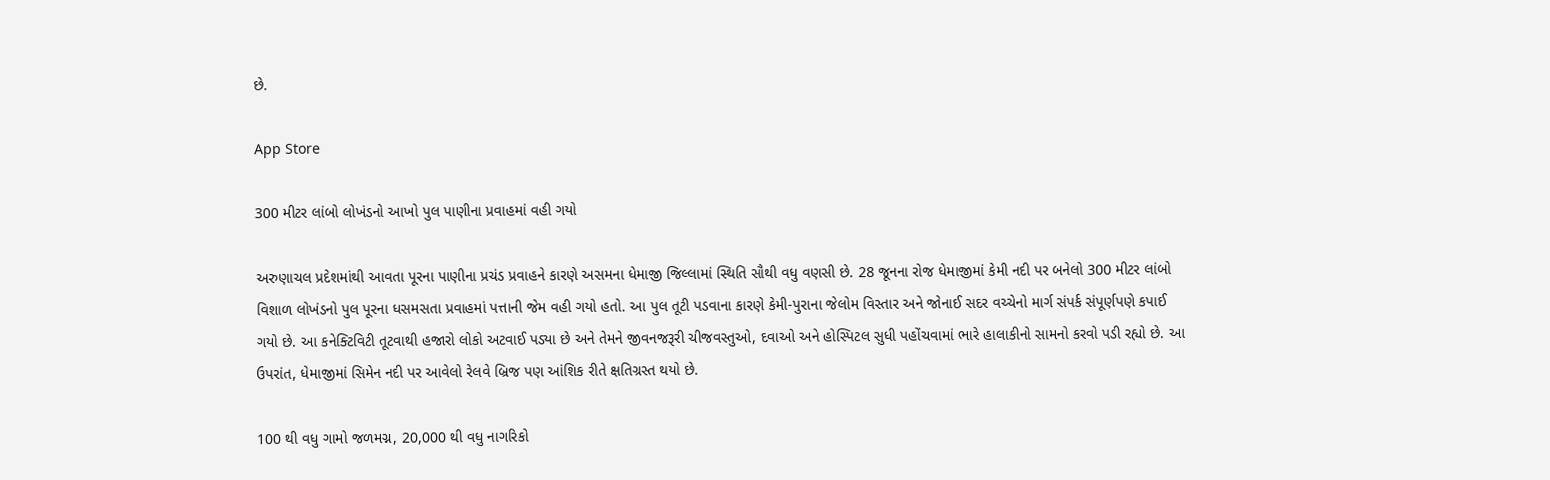છે.

App Store

300 મીટર લાંબો લોખંડનો આખો પુલ પાણીના પ્રવાહમાં વહી ગયો

અરુણાચલ પ્રદેશમાંથી આવતા પૂરના પાણીના પ્રચંડ પ્રવાહને કારણે અસમના ધેમાજી જિલ્લામાં સ્થિતિ સૌથી વધુ વણસી છે. 28 જૂનના રોજ ધેમાજીમાં કેમી નદી પર બનેલો 300 મીટર લાંબો વિશાળ લોખંડનો પુલ પૂરના ધસમસતા પ્રવાહમાં પત્તાની જેમ વહી ગયો હતો. આ પુલ તૂટી પડવાના કારણે કેમી-પુરાના જેલોમ વિસ્તાર અને જોનાઈ સદર વચ્ચેનો માર્ગ સંપર્ક સંપૂર્ણપણે કપાઈ ગયો છે. આ કનેક્ટિવિટી તૂટવાથી હજારો લોકો અટવાઈ પડ્યા છે અને તેમને જીવનજરૂરી ચીજવસ્તુઓ, દવાઓ અને હોસ્પિટલ સુધી પહોંચવામાં ભારે હાલાકીનો સામનો કરવો પડી રહ્યો છે. આ ઉપરાંત, ધેમાજીમાં સિમેન નદી પર આવેલો રેલવે બ્રિજ પણ આંશિક રીતે ક્ષતિગ્રસ્ત થયો છે.

100 થી વધુ ગામો જળમગ્ન, 20,000 થી વધુ નાગરિકો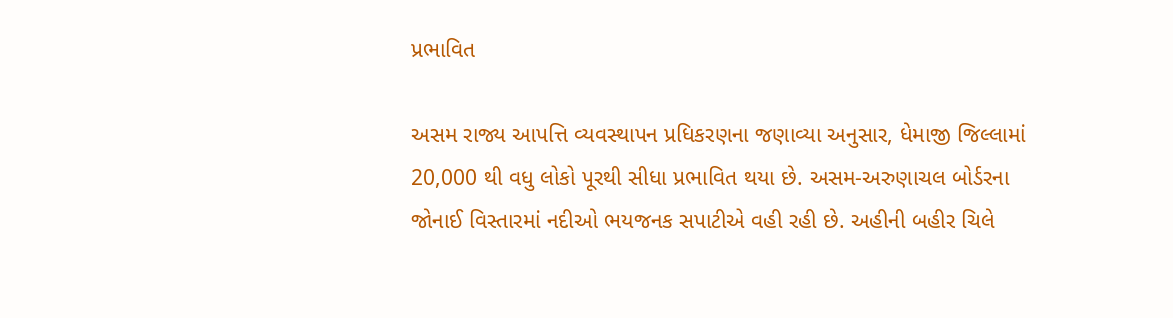પ્રભાવિત

અસમ રાજ્ય આપત્તિ વ્યવસ્થાપન પ્રધિકરણના જણાવ્યા અનુસાર, ધેમાજી જિલ્લામાં 20,000 થી વધુ લોકો પૂરથી સીધા પ્રભાવિત થયા છે. અસમ-અરુણાચલ બોર્ડરના જોનાઈ વિસ્તારમાં નદીઓ ભયજનક સપાટીએ વહી રહી છે. અહીની બહીર ચિલે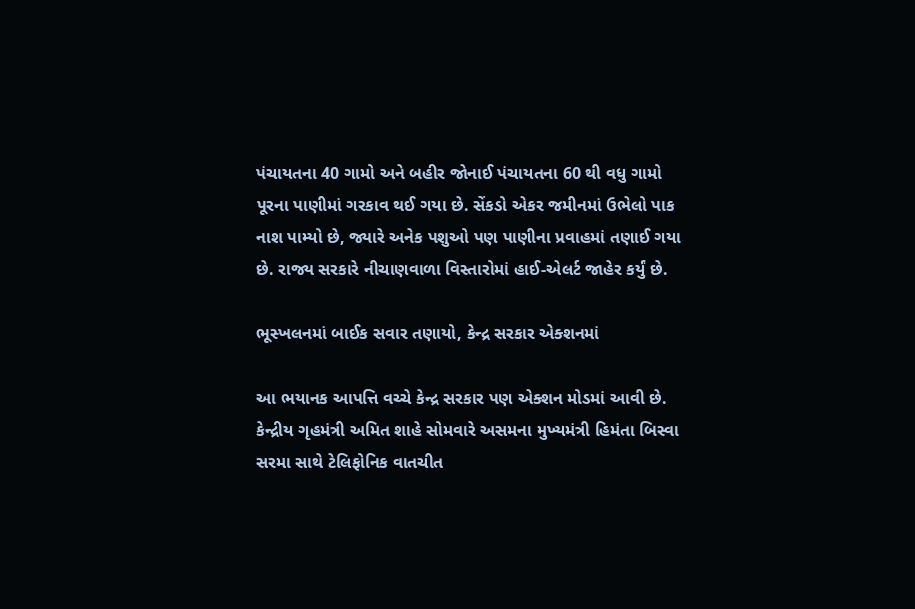પંચાયતના 40 ગામો અને બહીર જોનાઈ પંચાયતના 60 થી વધુ ગામો પૂરના પાણીમાં ગરકાવ થઈ ગયા છે. સેંકડો એકર જમીનમાં ઉભેલો પાક નાશ પામ્યો છે, જ્યારે અનેક પશુઓ પણ પાણીના પ્રવાહમાં તણાઈ ગયા છે. રાજ્ય સરકારે નીચાણવાળા વિસ્તારોમાં હાઈ-એલર્ટ જાહેર કર્યું છે.

ભૂસ્ખલનમાં બાઈક સવાર તણાયો, કેન્દ્ર સરકાર એક્શનમાં

આ ભયાનક આપત્તિ વચ્ચે કેન્દ્ર સરકાર પણ એક્શન મોડમાં આવી છે. કેન્દ્રીય ગૃહમંત્રી અમિત શાહે સોમવારે અસમના મુખ્યમંત્રી હિમંતા બિસ્વા સરમા સાથે ટેલિફોનિક વાતચીત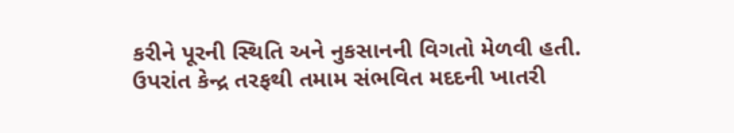કરીને પૂરની સ્થિતિ અને નુકસાનની વિગતો મેળવી હતી. ઉપરાંત કેન્દ્ર તરફથી તમામ સંભવિત મદદની ખાતરી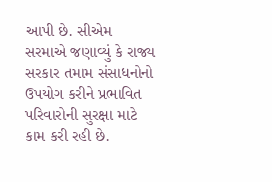આપી છે. સીએમ સરમાએ જણાવ્યું કે રાજ્ય સરકાર તમામ સંસાધનોનો ઉપયોગ કરીને પ્રભાવિત પરિવારોની સુરક્ષા માટે કામ કરી રહી છે.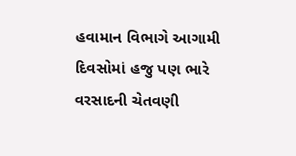હવામાન વિભાગે આગામી દિવસોમાં હજુ પણ ભારે વરસાદની ચેતવણી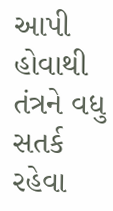આપી હોવાથી તંત્રને વધુ સતર્ક રહેવા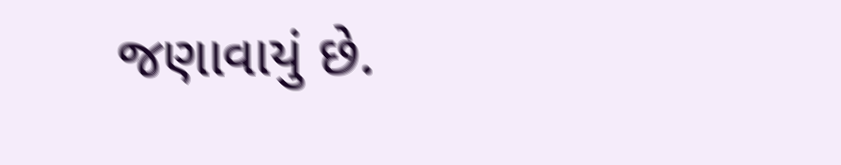જણાવાયું છે.